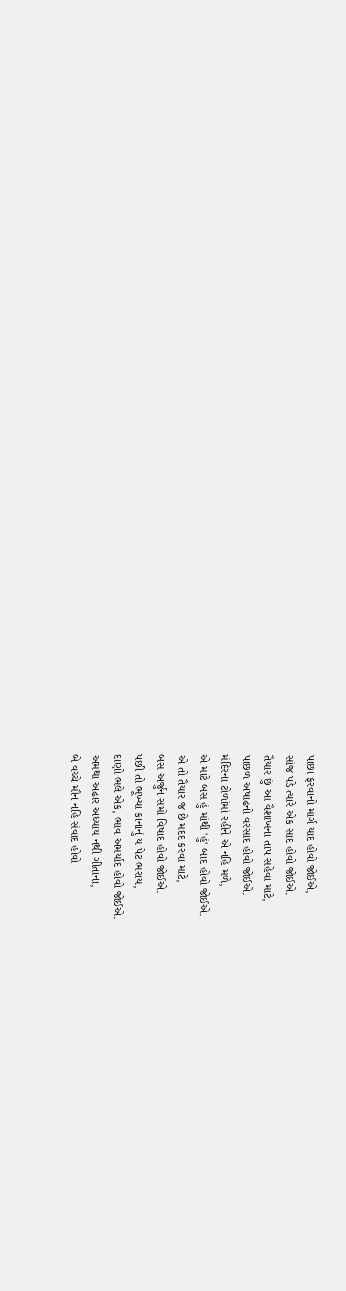પાછા ફરવાનો માર્ગ યાદ હોવો જોઈએ,
સાંજ પડે ત્યારે એક સાદ હોવો જોઈએ.
તૈયાર છું આ વૈશાખના તાપ સહેવા માટે,
પાછળ અષાઢનો વરસાદ હોવો જોઈએ.
મંદિરના ટોળાંમાં રહીને એ નહિ મળે,
એ માટે બસ હું માંથી 'હું' બાદ હોવો જોઈએ.
એ તો તૈયાર જ છે મદદ કરવા માટે,
બસ અર્જુન સમો વિષાદ હોવો જોઈએ.
પછી તો ભૂખ્યા કાનાનું ય પેટ ભરાય,
દાણો ભલે એક, ભાવ અમર્યાદ હોવો જોઈએ.
અમથા અઢાર અધ્યાય નથી ગીતાના,
બે વચ્ચે મૌન નહિ સંવાદ હોવો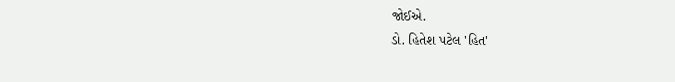જોઈએ.
ડો. હિતેશ પટેલ 'હિત'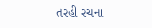તરહી રચના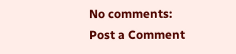No comments:
Post a Comment